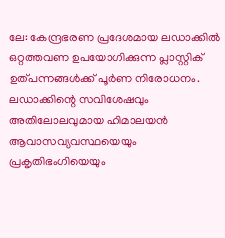ലേ: കേന്ദ്രഭരണ പ്രദേശമായ ലഡാക്കിൽ ഒറ്റത്തവണ ഉപയോഗിക്കുന്ന പ്ലാസ്റ്റിക് ഉത്പന്നങ്ങൾക്ക് പൂർണ നിരോധനം. ലഡാക്കിന്റെ സവിശേഷവും അതിലോലവുമായ ഹിമാലയൻ ആവാസവ്യവസ്ഥയെയും പ്രകൃതിഭംഗിയെയും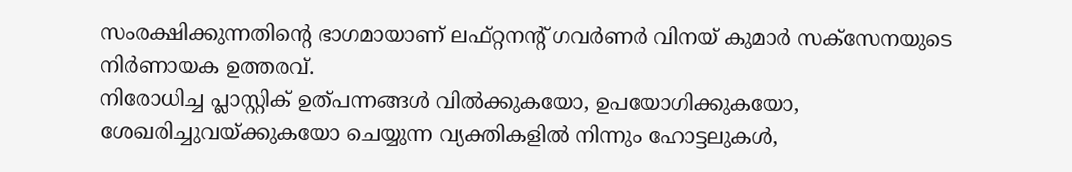സംരക്ഷിക്കുന്നതിന്റെ ഭാഗമായാണ് ലഫ്റ്റനന്റ് ഗവർണർ വിനയ് കുമാർ സക്സേനയുടെ നിർണായക ഉത്തരവ്.
നിരോധിച്ച പ്ലാസ്റ്റിക് ഉത്പന്നങ്ങൾ വിൽക്കുകയോ, ഉപയോഗിക്കുകയോ, ശേഖരിച്ചുവയ്ക്കുകയോ ചെയ്യുന്ന വ്യക്തികളിൽ നിന്നും ഹോട്ടലുകൾ,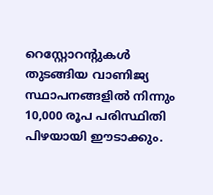റെസ്റ്റോറന്റുകൾ തുടങ്ങിയ വാണിജ്യ സ്ഥാപനങ്ങളിൽ നിന്നും 10,000 രൂപ പരിസ്ഥിതി പിഴയായി ഈടാക്കും.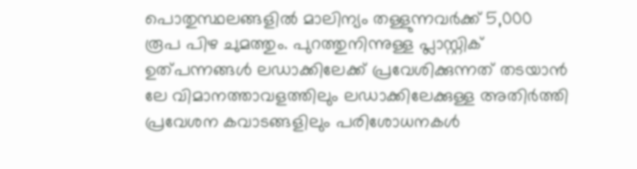പൊതുസ്ഥലങ്ങളിൽ മാലിന്യം തള്ളുന്നവർക്ക് 5,000 രൂപ പിഴ ചുമത്തും. പുറത്തുനിന്നുള്ള പ്ലാസ്റ്റിക് ഉത്പന്നങ്ങൾ ലഡാക്കിലേക്ക് പ്രവേശിക്കുന്നത് തടയാൻ ലേ വിമാനത്താവളത്തിലും ലഡാക്കിലേക്കുള്ള അതിർത്തി പ്രവേശന കവാടങ്ങളിലും പരിശോധനകൾ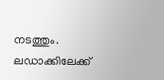നടത്തും.
ലഡാക്കിലേക്ക്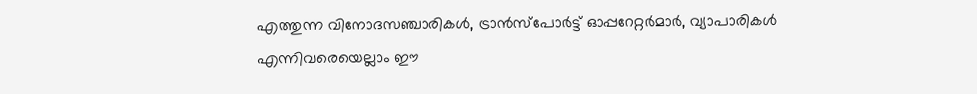എത്തുന്ന വിനോദസഞ്ചാരികൾ, ട്രാൻസ്പോർട്ട് ഓപ്പറേറ്റർമാർ, വ്യാപാരികൾ എന്നിവരെയെല്ലാം ഈ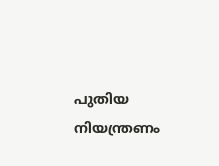പുതിയ നിയന്ത്രണം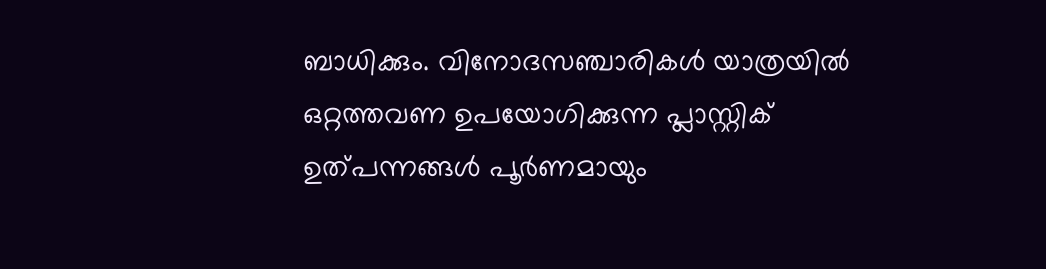ബാധിക്കും. വിനോദസഞ്ചാരികൾ യാത്രയിൽ ഒറ്റത്തവണ ഉപയോഗിക്കുന്ന പ്ലാസ്റ്റിക് ഉത്പന്നങ്ങൾ പൂർണമായും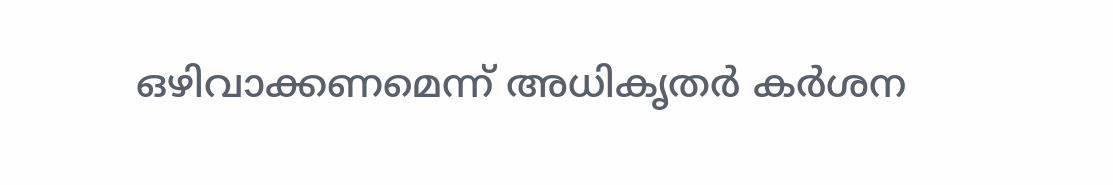ഒഴിവാക്കണമെന്ന് അധികൃതർ കർശന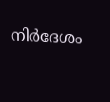നിർദേശം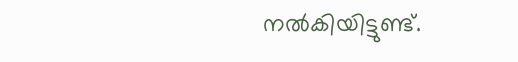നൽകിയിട്ടുണ്ട്.